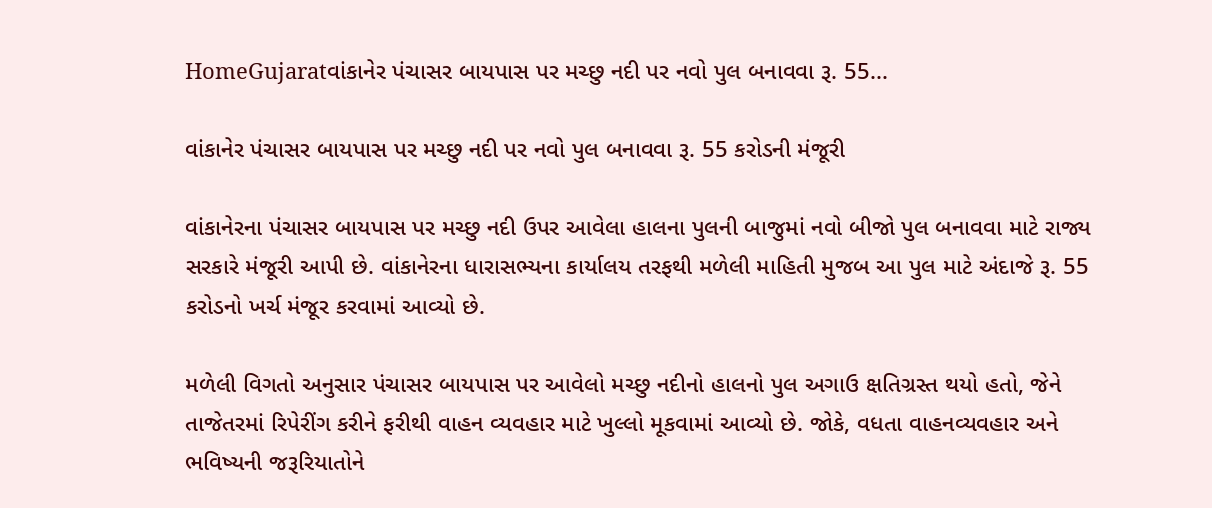HomeGujaratવાંકાનેર પંચાસર બાયપાસ પર મચ્છુ નદી પર નવો પુલ બનાવવા રૂ. 55...

વાંકાનેર પંચાસર બાયપાસ પર મચ્છુ નદી પર નવો પુલ બનાવવા રૂ. 55 કરોડની મંજૂરી

વાંકાનેરના પંચાસર બાયપાસ પર મચ્છુ નદી ઉપર આવેલા હાલના પુલની બાજુમાં નવો બીજો પુલ બનાવવા માટે રાજ્ય સરકારે મંજૂરી આપી છે. વાંકાનેરના ધારાસભ્યના કાર્યાલય તરફથી મળેલી માહિતી મુજબ આ પુલ માટે અંદાજે રૂ. 55 કરોડનો ખર્ચ મંજૂર કરવામાં આવ્યો છે.

મળેલી વિગતો અનુસાર પંચાસર બાયપાસ પર આવેલો મચ્છુ નદીનો હાલનો પુલ અગાઉ ક્ષતિગ્રસ્ત થયો હતો, જેને તાજેતરમાં રિપેરીંગ કરીને ફરીથી વાહન વ્યવહાર માટે ખુલ્લો મૂકવામાં આવ્યો છે. જોકે, વધતા વાહનવ્યવહાર અને ભવિષ્યની જરૂરિયાતોને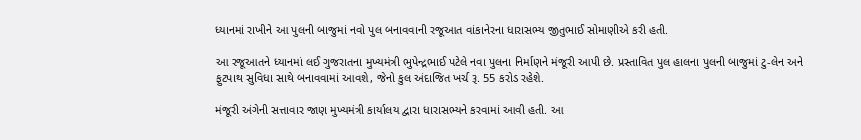ધ્યાનમાં રાખીને આ પુલની બાજુમાં નવો પુલ બનાવવાની રજૂઆત વાંકાનેરના ધારાસભ્ય જીતુભાઈ સોમાણીએ કરી હતી.

આ રજૂઆતને ધ્યાનમાં લઈ ગુજરાતના મુખ્યમંત્રી ભુપેન્દ્રભાઈ પટેલે નવા પુલના નિર્માણને મંજૂરી આપી છે. પ્રસ્તાવિત પુલ હાલના પુલની બાજુમાં ટુ-લેન અને ફુટપાથ સુવિધા સાથે બનાવવામાં આવશે, જેનો કુલ અંદાજિત ખર્ચ રૂ. 55 કરોડ રહેશે.

મંજૂરી અંગેની સત્તાવાર જાણ મુખ્યમંત્રી કાર્યાલય દ્વારા ધારાસભ્યને કરવામાં આવી હતી. આ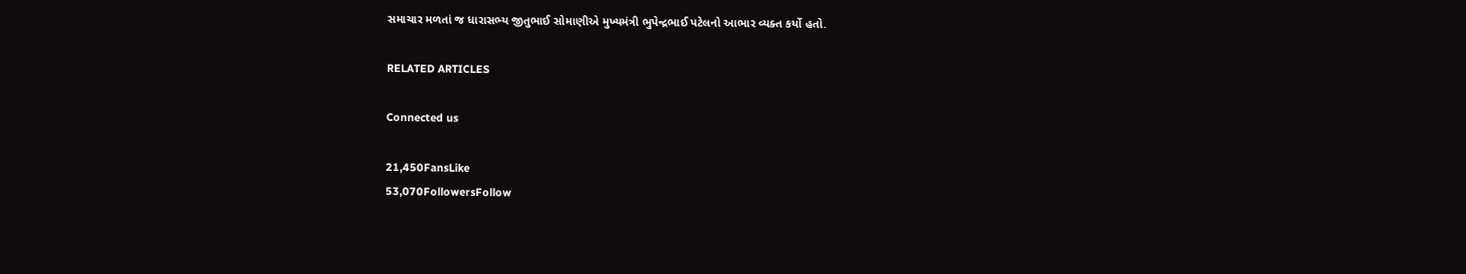સમાચાર મળતાં જ ધારાસભ્ય જીતુભાઈ સોમાણીએ મુખ્યમંત્રી ભુપેન્દ્રભાઈ પટેલનો આભાર વ્યક્ત કર્યો હતો.

RELATED ARTICLES

Connected us

21,450FansLike
53,070FollowersFollow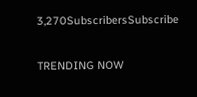3,270SubscribersSubscribe

TRENDING NOW